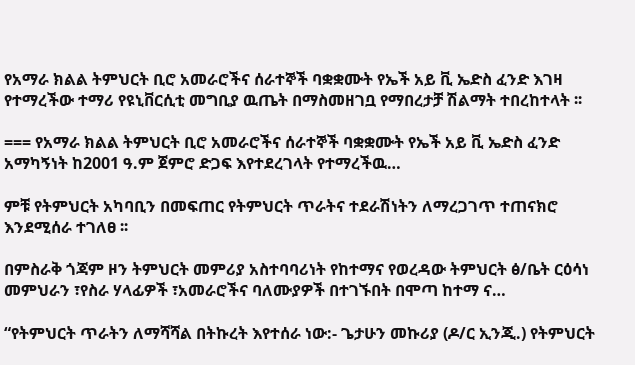የአማራ ክልል ትምህርት ቢሮ አመራሮችና ሰራተኞች ባቋቋሙት የኤች አይ ቪ ኤድስ ፈንድ እገዛ የተማረችው ተማሪ የዩኒቨርሲቲ መግቢያ ዉጤት በማስመዘገቧ የማበረታቻ ሽልማት ተበረከተላት ፡፡

=== የአማራ ክልል ትምህርት ቢሮ አመራሮችና ሰራተኞች ባቋቋሙት የኤች አይ ቪ ኤድስ ፈንድ አማካኝነት ከ2001 ዓ.ም ጀምሮ ድጋፍ እየተደረገላት የተማረችዉ…

ምቹ የትምህርት አካባቢን በመፍጠር የትምህርት ጥራትና ተደራሽነትን ለማረጋገጥ ተጠናክሮ እንደሚሰራ ተገለፀ ፡፡

በምስራቅ ጎጃም ዞን ትምህርት መምሪያ አስተባባሪነት የከተማና የወረዳው ትምህርት ፅ/ቤት ርዕሳነ መምህራን ፣የስራ ሃላፊዎች ፣አመራሮችና ባለሙያዎች በተገኙበት በሞጣ ከተማ ና…

“የትምህርት ጥራትን ለማሻሻል በትኩረት እየተሰራ ነው:- ጌታሁን መኩሪያ (ዶ/ር ኢንጂ.) የትምህርት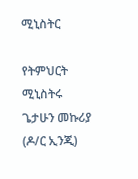ሚኒስትር

የትምህርት ሚኒስትሩ ጌታሁን መኩሪያ (ዶ/ር ኢንጂ)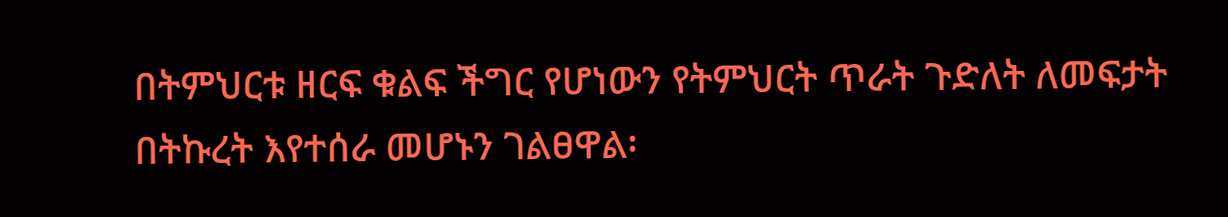በትምህርቱ ዘርፍ ቁልፍ ችግር የሆነውን የትምህርት ጥራት ጉድለት ለመፍታት በትኩረት እየተሰራ መሆኑን ገልፀዋል፡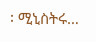፡ ሚኒስትሩ…